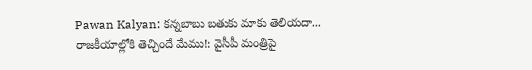Pawan Kalyan: కన్నబాబు బతుకు మాకు తెలియదా... రాజకీయాల్లోకి తెచ్చిందే మేము!: వైసీపీ మంత్రిపై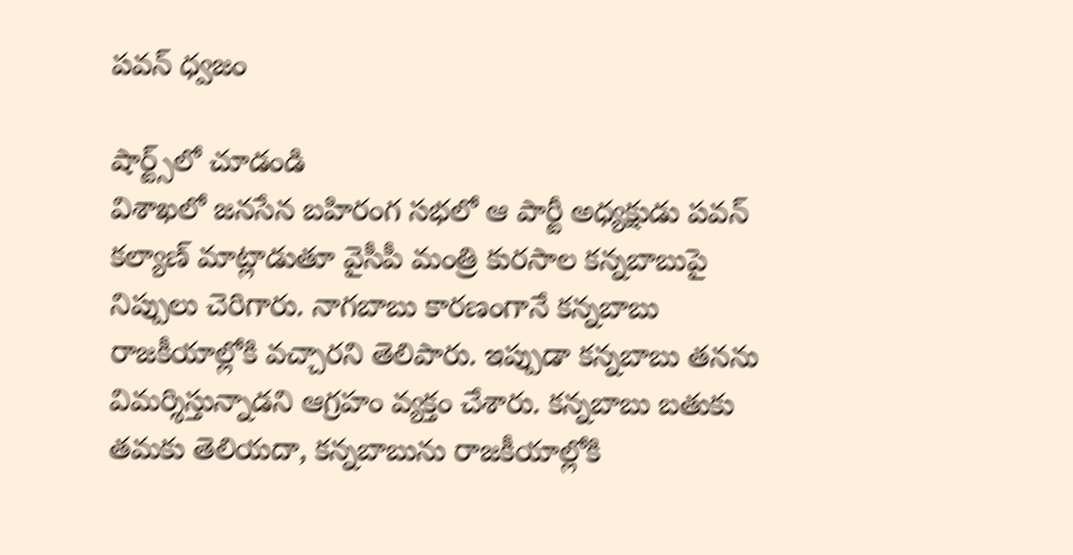పవన్ ధ్వజం

షార్ట్స్‌లో చూడండి
విశాఖలో జనసేన బహిరంగ సభలో ఆ పార్టీ అధ్యక్షుడు పవన్ కల్యాణ్ మాట్లాడుతూ వైసీపీ మంత్రి కురసాల కన్నబాబుపై నిప్పులు చెరిగారు. నాగబాబు కారణంగానే కన్నబాబు రాజకీయాల్లోకి వచ్చారని తెలిపారు. ఇప్పుడా కన్నబాబు తనను విమర్శిస్తున్నాడని ఆగ్రహం వ్యక్తం చేశారు. కన్నబాబు బతుకు తమకు తెలియదా, కన్నబాబును రాజకీయాల్లోకి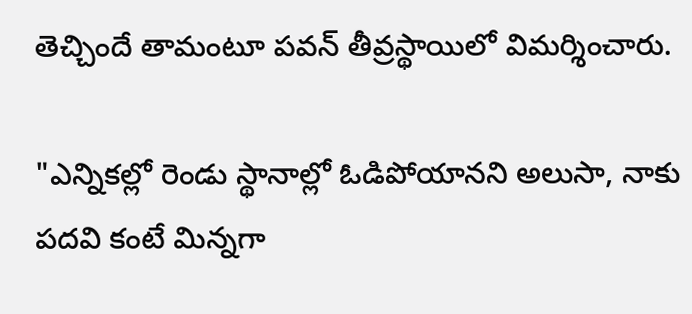తెచ్చిందే తామంటూ పవన్ తీవ్రస్థాయిలో విమర్శించారు.

"ఎన్నికల్లో రెండు స్థానాల్లో ఓడిపోయానని అలుసా, నాకు పదవి కంటే మిన్నగా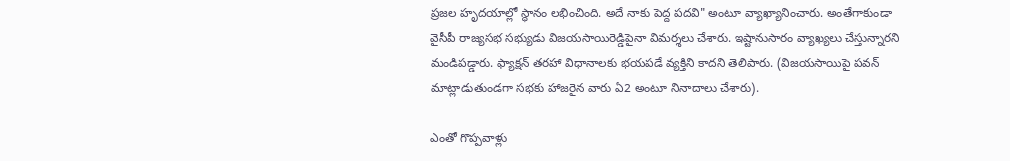ప్రజల హృదయాల్లో స్థానం లభించింది. అదే నాకు పెద్ద పదవి" అంటూ వ్యాఖ్యానించారు. అంతేగాకుండా వైసీపీ రాజ్యసభ సభ్యుడు విజయసాయిరెడ్డిపైనా విమర్శలు చేశారు. ఇష్టానుసారం వ్యాఖ్యలు చేస్తున్నారని మండిపడ్డారు. ఫ్యాక్షన్ తరహా విధానాలకు భయపడే వ్యక్తిని కాదని తెలిపారు. (విజయసాయిపై పవన్ మాట్లాడుతుండగా సభకు హాజరైన వారు ఏ2 అంటూ నినాదాలు చేశారు).

ఎంతో గొప్పవాళ్లు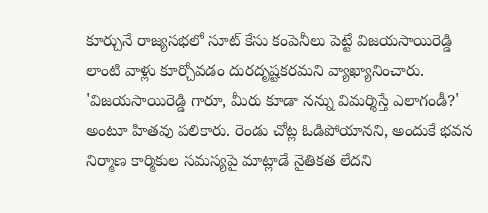కూర్చునే రాజ్యసభలో సూట్ కేసు కంపెనీలు పెట్టే విజయసాయిరెడ్డి లాంటి వాళ్లు కూర్చోవడం దురదృష్టకరమని వ్యాఖ్యానించారు. 'విజయసాయిరెడ్డి గారూ, మీరు కూడా నన్ను విమర్శిస్తే ఎలాగండీ?' అంటూ హితవు పలికారు. రెండు చోట్ల ఓడిపోయానని, అందుకే భవన నిర్మాణ కార్మికుల సమస్యపై మాట్లాడే నైతికత లేదని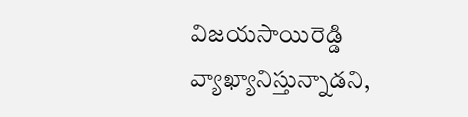విజయసాయిరెడ్డి వ్యాఖ్యానిస్తున్నాడని,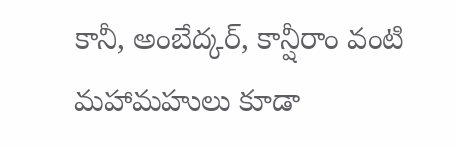కానీ, అంబేద్కర్, కాన్షీరాం వంటి మహామహులు కూడా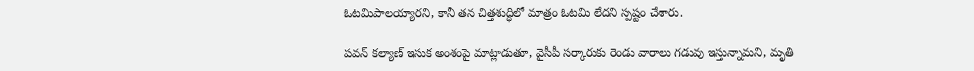ఓటమిపాలయ్యారని, కానీ తన చిత్తశుద్ధిలో మాత్రం ఓటమి లేదని స్పష్టం చేశారు.

పవన్ కల్యాణ్ ఇసుక అంశంపై మాట్లాడుతూ, వైసీపీ సర్కారుకు రెండు వారాలు గడువు ఇస్తున్నామని, మృతి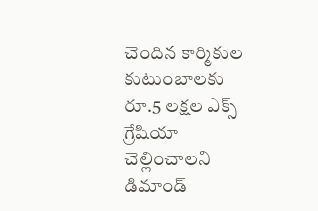చెందిన కార్మికుల కుటుంబాలకు రూ.5 లక్షల ఎక్స్ గ్రేషియా చెల్లించాలని డిమాండ్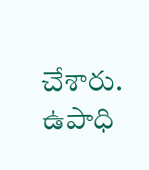చేశారు. ఉపాధి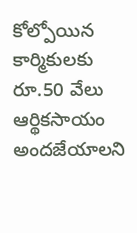కోల్పోయిన కార్మికులకు రూ.50 వేలు ఆర్థికసాయం అందజేయాలని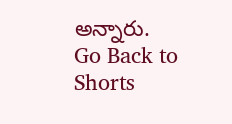అన్నారు.
Go Back to Shorts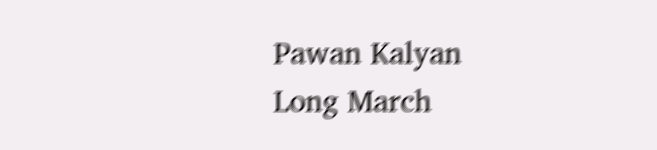Pawan Kalyan
Long March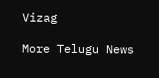Vizag

More Telugu News